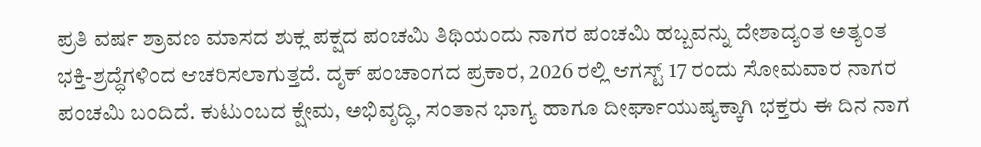ಪ್ರತಿ ವರ್ಷ ಶ್ರಾವಣ ಮಾಸದ ಶುಕ್ಲ ಪಕ್ಷದ ಪಂಚಮಿ ತಿಥಿಯಂದು ನಾಗರ ಪಂಚಮಿ ಹಬ್ಬವನ್ನು ದೇಶಾದ್ಯಂತ ಅತ್ಯಂತ ಭಕ್ತಿ-ಶ್ರದ್ಧೆಗಳಿಂದ ಆಚರಿಸಲಾಗುತ್ತದೆ. ದೃಕ್ ಪಂಚಾಂಗದ ಪ್ರಕಾರ, 2026 ರಲ್ಲಿ ಆಗಸ್ಟ್ 17 ರಂದು ಸೋಮವಾರ ನಾಗರ ಪಂಚಮಿ ಬಂದಿದೆ. ಕುಟುಂಬದ ಕ್ಷೇಮ, ಅಭಿವೃದ್ಧಿ, ಸಂತಾನ ಭಾಗ್ಯ ಹಾಗೂ ದೀರ್ಘಾಯುಷ್ಯಕ್ಕಾಗಿ ಭಕ್ತರು ಈ ದಿನ ನಾಗ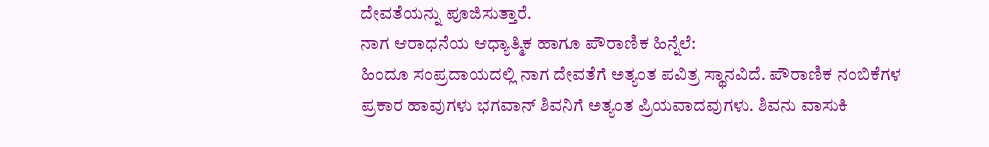ದೇವತೆಯನ್ನು ಪೂಜಿಸುತ್ತಾರೆ.
ನಾಗ ಆರಾಧನೆಯ ಆಧ್ಯಾತ್ಮಿಕ ಹಾಗೂ ಪೌರಾಣಿಕ ಹಿನ್ನೆಲೆ:
ಹಿಂದೂ ಸಂಪ್ರದಾಯದಲ್ಲಿ ನಾಗ ದೇವತೆಗೆ ಅತ್ಯಂತ ಪವಿತ್ರ ಸ್ಥಾನವಿದೆ. ಪೌರಾಣಿಕ ನಂಬಿಕೆಗಳ ಪ್ರಕಾರ ಹಾವುಗಳು ಭಗವಾನ್ ಶಿವನಿಗೆ ಅತ್ಯಂತ ಪ್ರಿಯವಾದವುಗಳು. ಶಿವನು ವಾಸುಕಿ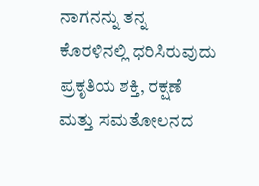ನಾಗನನ್ನು ತನ್ನ ಕೊರಳಿನಲ್ಲಿ ಧರಿಸಿರುವುದು ಪ್ರಕೃತಿಯ ಶಕ್ತಿ, ರಕ್ಷಣೆ ಮತ್ತು ಸಮತೋಲನದ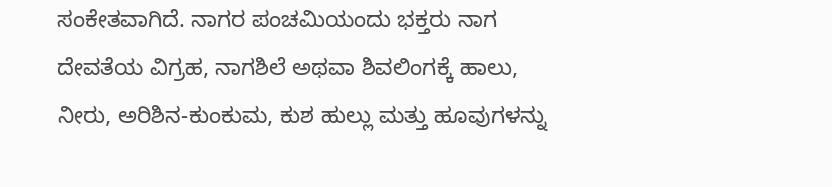ಸಂಕೇತವಾಗಿದೆ. ನಾಗರ ಪಂಚಮಿಯಂದು ಭಕ್ತರು ನಾಗ ದೇವತೆಯ ವಿಗ್ರಹ, ನಾಗಶಿಲೆ ಅಥವಾ ಶಿವಲಿಂಗಕ್ಕೆ ಹಾಲು, ನೀರು, ಅರಿಶಿನ-ಕುಂಕುಮ, ಕುಶ ಹುಲ್ಲು ಮತ್ತು ಹೂವುಗಳನ್ನು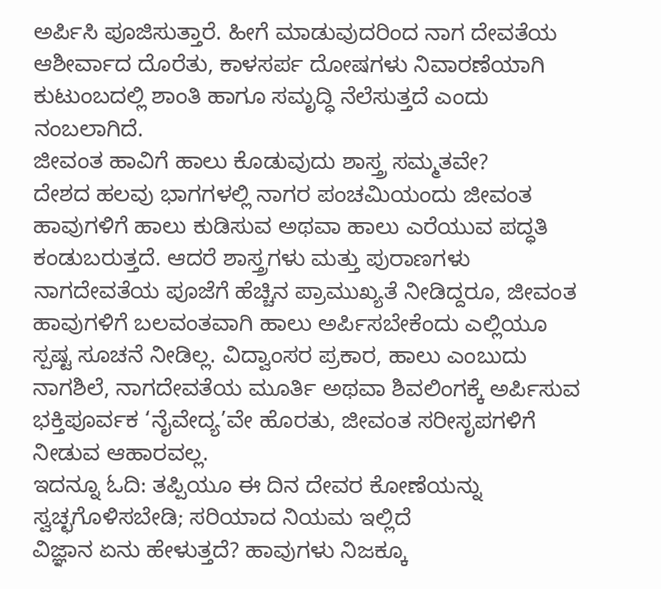ಅರ್ಪಿಸಿ ಪೂಜಿಸುತ್ತಾರೆ. ಹೀಗೆ ಮಾಡುವುದರಿಂದ ನಾಗ ದೇವತೆಯ ಆಶೀರ್ವಾದ ದೊರೆತು, ಕಾಳಸರ್ಪ ದೋಷಗಳು ನಿವಾರಣೆಯಾಗಿ ಕುಟುಂಬದಲ್ಲಿ ಶಾಂತಿ ಹಾಗೂ ಸಮೃದ್ಧಿ ನೆಲೆಸುತ್ತದೆ ಎಂದು ನಂಬಲಾಗಿದೆ.
ಜೀವಂತ ಹಾವಿಗೆ ಹಾಲು ಕೊಡುವುದು ಶಾಸ್ತ್ರ ಸಮ್ಮತವೇ?
ದೇಶದ ಹಲವು ಭಾಗಗಳಲ್ಲಿ ನಾಗರ ಪಂಚಮಿಯಂದು ಜೀವಂತ ಹಾವುಗಳಿಗೆ ಹಾಲು ಕುಡಿಸುವ ಅಥವಾ ಹಾಲು ಎರೆಯುವ ಪದ್ಧತಿ ಕಂಡುಬರುತ್ತದೆ. ಆದರೆ ಶಾಸ್ತ್ರಗಳು ಮತ್ತು ಪುರಾಣಗಳು ನಾಗದೇವತೆಯ ಪೂಜೆಗೆ ಹೆಚ್ಚಿನ ಪ್ರಾಮುಖ್ಯತೆ ನೀಡಿದ್ದರೂ, ಜೀವಂತ ಹಾವುಗಳಿಗೆ ಬಲವಂತವಾಗಿ ಹಾಲು ಅರ್ಪಿಸಬೇಕೆಂದು ಎಲ್ಲಿಯೂ ಸ್ಪಷ್ಟ ಸೂಚನೆ ನೀಡಿಲ್ಲ. ವಿದ್ವಾಂಸರ ಪ್ರಕಾರ, ಹಾಲು ಎಂಬುದು ನಾಗಶಿಲೆ, ನಾಗದೇವತೆಯ ಮೂರ್ತಿ ಅಥವಾ ಶಿವಲಿಂಗಕ್ಕೆ ಅರ್ಪಿಸುವ ಭಕ್ತಿಪೂರ್ವಕ ‘ನೈವೇದ್ಯ’ವೇ ಹೊರತು, ಜೀವಂತ ಸರೀಸೃಪಗಳಿಗೆ ನೀಡುವ ಆಹಾರವಲ್ಲ.
ಇದನ್ನೂ ಓದಿ: ತಪ್ಪಿಯೂ ಈ ದಿನ ದೇವರ ಕೋಣೆಯನ್ನು ಸ್ವಚ್ಛಗೊಳಿಸಬೇಡಿ; ಸರಿಯಾದ ನಿಯಮ ಇಲ್ಲಿದೆ
ವಿಜ್ಞಾನ ಏನು ಹೇಳುತ್ತದೆ? ಹಾವುಗಳು ನಿಜಕ್ಕೂ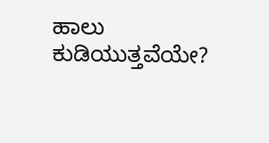ಹಾಲು ಕುಡಿಯುತ್ತವೆಯೇ?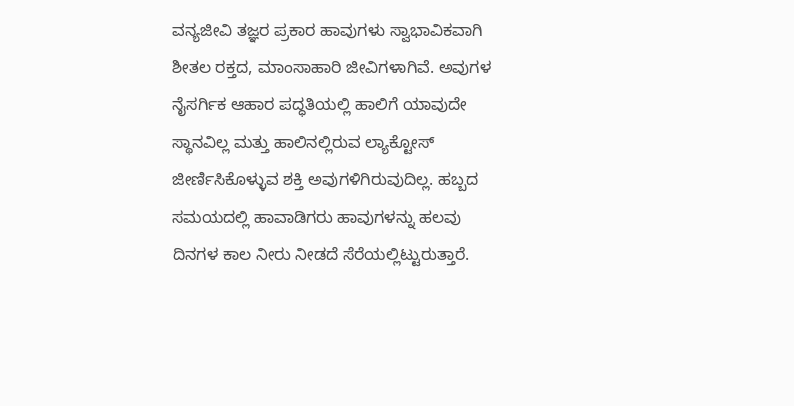ವನ್ಯಜೀವಿ ತಜ್ಞರ ಪ್ರಕಾರ ಹಾವುಗಳು ಸ್ವಾಭಾವಿಕವಾಗಿ ಶೀತಲ ರಕ್ತದ, ಮಾಂಸಾಹಾರಿ ಜೀವಿಗಳಾಗಿವೆ. ಅವುಗಳ ನೈಸರ್ಗಿಕ ಆಹಾರ ಪದ್ಧತಿಯಲ್ಲಿ ಹಾಲಿಗೆ ಯಾವುದೇ ಸ್ಥಾನವಿಲ್ಲ ಮತ್ತು ಹಾಲಿನಲ್ಲಿರುವ ಲ್ಯಾಕ್ಟೋಸ್ ಜೀರ್ಣಿಸಿಕೊಳ್ಳುವ ಶಕ್ತಿ ಅವುಗಳಿಗಿರುವುದಿಲ್ಲ. ಹಬ್ಬದ ಸಮಯದಲ್ಲಿ ಹಾವಾಡಿಗರು ಹಾವುಗಳನ್ನು ಹಲವು ದಿನಗಳ ಕಾಲ ನೀರು ನೀಡದೆ ಸೆರೆಯಲ್ಲಿಟ್ಟುರುತ್ತಾರೆ.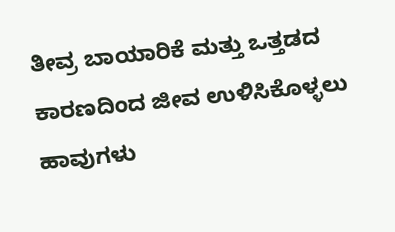ತೀವ್ರ ಬಾಯಾರಿಕೆ ಮತ್ತು ಒತ್ತಡದ ಕಾರಣದಿಂದ ಜೀವ ಉಳಿಸಿಕೊಳ್ಳಲು ಹಾವುಗಳು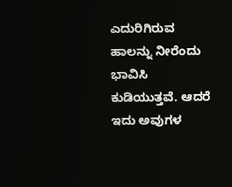ಎದುರಿಗಿರುವ ಹಾಲನ್ನು ನೀರೆಂದು ಭಾವಿಸಿ ಕುಡಿಯುತ್ತವೆ. ಆದರೆ ಇದು ಅವುಗಳ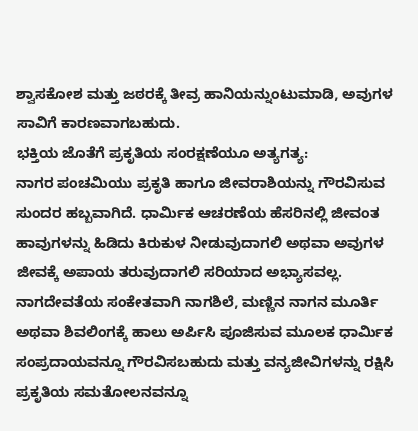ಶ್ವಾಸಕೋಶ ಮತ್ತು ಜಠರಕ್ಕೆ ತೀವ್ರ ಹಾನಿಯನ್ನುಂಟುಮಾಡಿ, ಅವುಗಳ ಸಾವಿಗೆ ಕಾರಣವಾಗಬಹುದು.
ಭಕ್ತಿಯ ಜೊತೆಗೆ ಪ್ರಕೃತಿಯ ಸಂರಕ್ಷಣೆಯೂ ಅತ್ಯಗತ್ಯ:
ನಾಗರ ಪಂಚಮಿಯು ಪ್ರಕೃತಿ ಹಾಗೂ ಜೀವರಾಶಿಯನ್ನು ಗೌರವಿಸುವ ಸುಂದರ ಹಬ್ಬವಾಗಿದೆ. ಧಾರ್ಮಿಕ ಆಚರಣೆಯ ಹೆಸರಿನಲ್ಲಿ ಜೀವಂತ ಹಾವುಗಳನ್ನು ಹಿಡಿದು ಕಿರುಕುಳ ನೀಡುವುದಾಗಲಿ ಅಥವಾ ಅವುಗಳ ಜೀವಕ್ಕೆ ಅಪಾಯ ತರುವುದಾಗಲಿ ಸರಿಯಾದ ಅಭ್ಯಾಸವಲ್ಲ. ನಾಗದೇವತೆಯ ಸಂಕೇತವಾಗಿ ನಾಗಶಿಲೆ, ಮಣ್ಣಿನ ನಾಗನ ಮೂರ್ತಿ ಅಥವಾ ಶಿವಲಿಂಗಕ್ಕೆ ಹಾಲು ಅರ್ಪಿಸಿ ಪೂಜಿಸುವ ಮೂಲಕ ಧಾರ್ಮಿಕ ಸಂಪ್ರದಾಯವನ್ನೂ ಗೌರವಿಸಬಹುದು ಮತ್ತು ವನ್ಯಜೀವಿಗಳನ್ನು ರಕ್ಷಿಸಿ ಪ್ರಕೃತಿಯ ಸಮತೋಲನವನ್ನೂ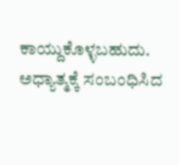ಕಾಯ್ದುಕೊಳ್ಳಬಹುದು.
ಅಧ್ಯಾತ್ಮಕ್ಕೆ ಸಂಬಂಧಿಸಿದ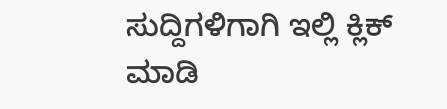ಸುದ್ದಿಗಳಿಗಾಗಿ ಇಲ್ಲಿ ಕ್ಲಿಕ್ ಮಾಡಿ